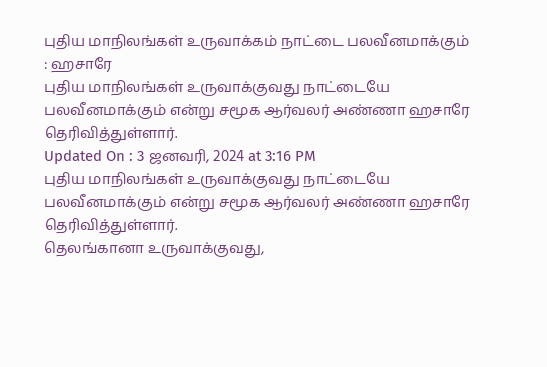புதிய மாநிலங்கள் உருவாக்கம் நாட்டை பலவீனமாக்கும் : ஹசாரே
புதிய மாநிலங்கள் உருவாக்குவது நாட்டையே பலவீனமாக்கும் என்று சமூக ஆர்வலர் அண்ணா ஹசாரே தெரிவித்துள்ளார்.
Updated On : 3 ஜனவரி, 2024 at 3:16 PM
புதிய மாநிலங்கள் உருவாக்குவது நாட்டையே பலவீனமாக்கும் என்று சமூக ஆர்வலர் அண்ணா ஹசாரே தெரிவித்துள்ளார்.
தெலங்கானா உருவாக்குவது,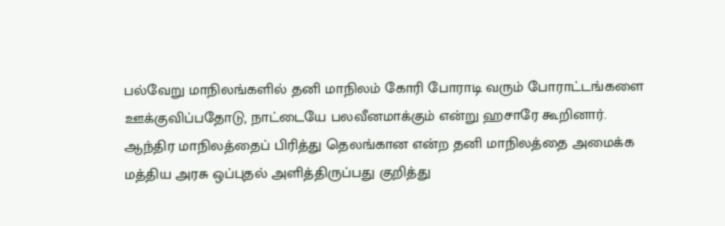பல்வேறு மாநிலங்களில் தனி மாநிலம் கோரி போராடி வரும் போராட்டங்களை ஊக்குவிப்பதோடு, நாட்டையே பலவீனமாக்கும் என்று ஹசாரே கூறினார்.
ஆந்திர மாநிலத்தைப் பிரித்து தெலங்கான என்ற தனி மாநிலத்தை அமைக்க மத்திய அரசு ஒப்புதல் அளித்திருப்பது குறித்து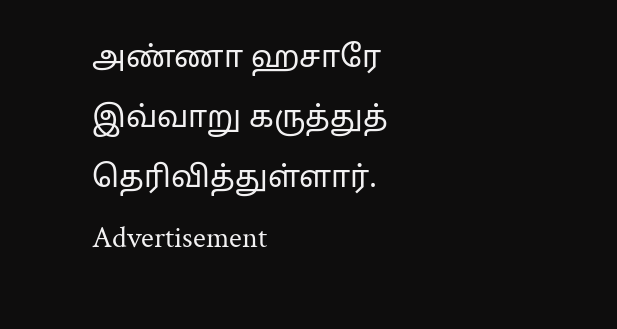அண்ணா ஹசாரே இவ்வாறு கருத்துத் தெரிவித்துள்ளார்.
Advertisement